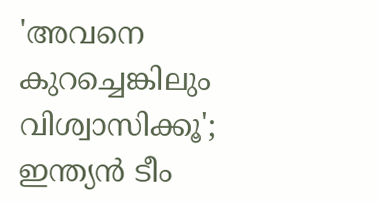'അവനെ കുറച്ചെങ്കിലും വിശ്വാസിക്കൂ'; ഇന്ത്യൻ ടീം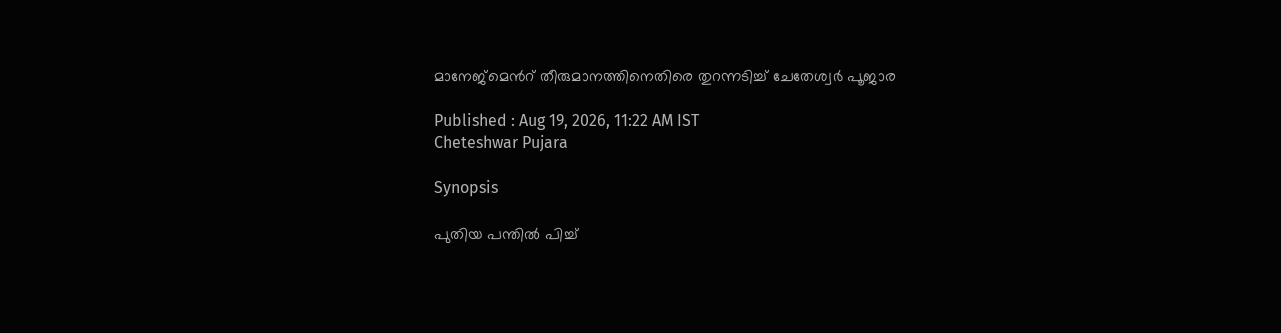മാനേജ്‌മെന്‍റ് തീരുമാനത്തിനെതിരെ തുറന്നടിച്ച് ചേതേശ്വർ പൂജാര

Published : Aug 19, 2026, 11:22 AM IST
Cheteshwar Pujara

Synopsis

പുതിയ പന്തിൽ പിച്ച്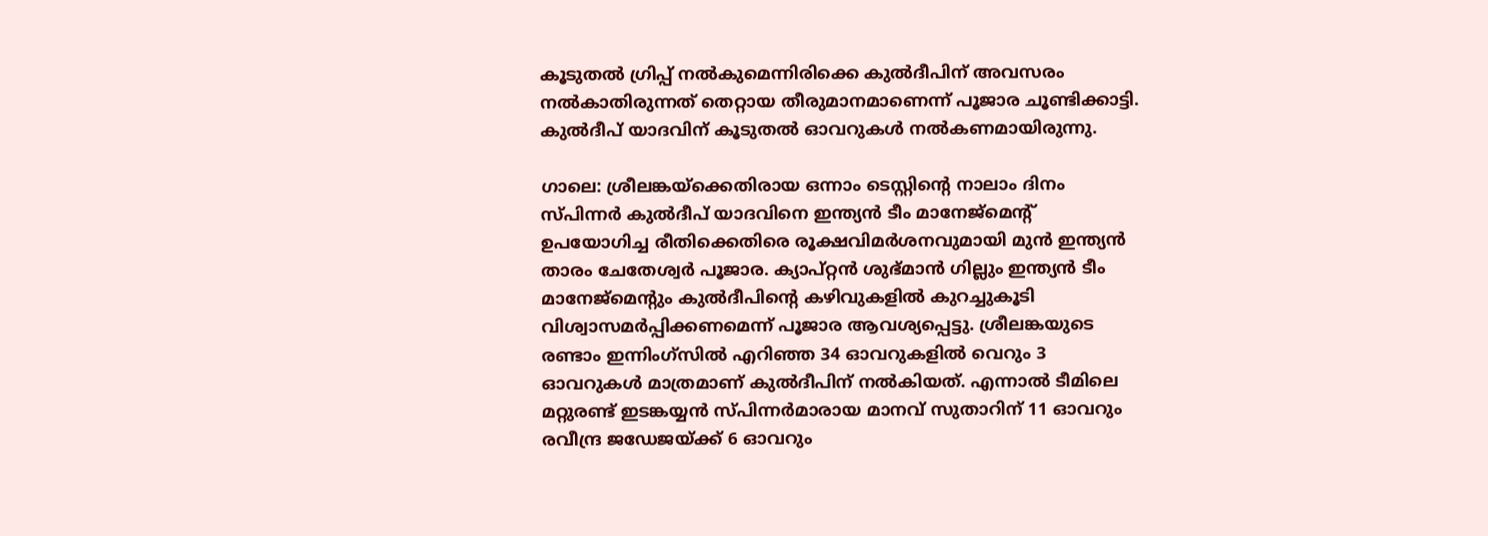കൂടുതൽ ഗ്രിപ്പ് നൽകുമെന്നിരിക്കെ കുൽദീപിന് അവസരം നൽകാതിരുന്നത് തെറ്റായ തീരുമാനമാണെന്ന് പൂജാര ചൂണ്ടിക്കാട്ടി. കുൽദീപ് യാദവിന് കൂടുതൽ ഓവറുകൾ നൽകണമായിരുന്നു.

ഗാലെ: ശ്രീലങ്കയ്‌ക്കെതിരായ ഒന്നാം ടെസ്റ്റിന്‍റെ നാലാം ദിനം സ്പിന്നർ കുൽദീപ് യാദവിനെ ഇന്ത്യൻ ടീം മാനേജ്‌മെന്‍റ് ഉപയോഗിച്ച രീതിക്കെതിരെ രൂക്ഷവിമർശനവുമായി മുൻ ഇന്ത്യൻ താരം ചേതേശ്വർ പൂജാര. ക്യാപ്റ്റൻ ശുഭ്മാൻ ഗില്ലും ഇന്ത്യൻ ടീം മാനേജ്‌മെന്‍റും കുൽദീപിന്‍റെ കഴിവുകളിൽ കുറച്ചുകൂടി വിശ്വാസമർപ്പിക്കണമെന്ന് പൂജാര ആവശ്യപ്പെട്ടു. ശ്രീലങ്കയുടെ രണ്ടാം ഇന്നിംഗ്സിൽ എറിഞ്ഞ 34 ഓവറുകളിൽ വെറും 3 ഓവറുകൾ മാത്രമാണ് കുൽദീപിന് നൽകിയത്. എന്നാൽ ടീമിലെ മറ്റുരണ്ട് ഇടങ്കയ്യൻ സ്പിന്നർമാരായ മാനവ് സുതാറിന് 11 ഓവറും രവീന്ദ്ര ജഡേജയ്ക്ക് 6 ഓവറും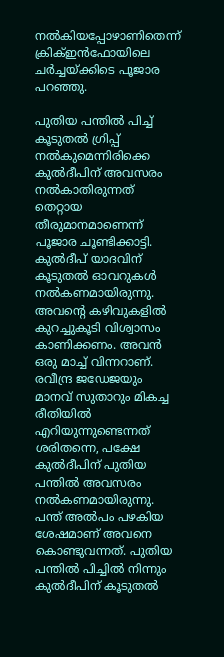നല്‍കിയപ്പോഴാണിതെന്ന് ക്രിക്ഇൻഫോയിലെ ചർച്ചയ്ക്കിടെ പൂജാര പറഞ്ഞു.

പുതിയ പന്തിൽ പിച്ച് കൂടുതൽ ഗ്രിപ്പ് നൽകുമെന്നിരിക്കെ കുൽദീപിന് അവസരം നൽകാതിരുന്നത് തെറ്റായ തീരുമാനമാണെന്ന് പൂജാര ചൂണ്ടിക്കാട്ടി. കുൽദീപ് യാദവിന് കൂടുതൽ ഓവറുകൾ നൽകണമായിരുന്നു. അവന്‍റെ കഴിവുകളിൽ കുറച്ചുകൂടി വിശ്വാസം കാണിക്കണം. അവൻ ഒരു മാച്ച് വിന്നറാണ്. രവീന്ദ്ര ജഡേജയും മാനവ് സുതാറും മികച്ച രീതിയിൽ എറിയുന്നുണ്ടെന്നത് ശരിതന്നെ, പക്ഷേ കുൽദീപിന് പുതിയ പന്തിൽ അവസരം നൽകണമായിരുന്നു. പന്ത് അൽപം പഴകിയ ശേഷമാണ് അവനെ കൊണ്ടുവന്നത്. പുതിയ പന്തിൽ പിച്ചിൽ നിന്നും കുല്‍ദീപിന് കൂടുതൽ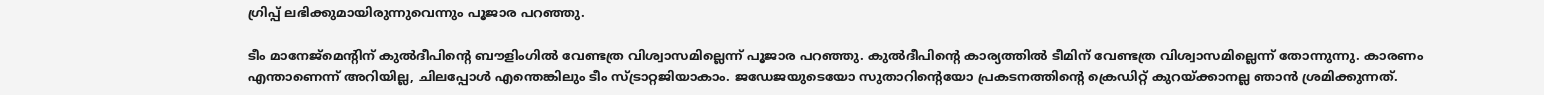ഗ്രിപ്പ് ലഭിക്കുമായിരുന്നുവെന്നും പൂജാര പറഞ്ഞു.

ടീം മാനേജ്‌മെന്റിന് കുൽദീപിന്‍റെ ബൗളിംഗിൽ വേണ്ടത്ര വിശ്വാസമില്ലെന്ന് പൂജാര പറഞ്ഞു. കുൽദീപിന്‍റെ കാര്യത്തിൽ ടീമിന് വേണ്ടത്ര വിശ്വാസമില്ലെന്ന് തോന്നുന്നു. കാരണം എന്താണെന്ന് അറിയില്ല, ചിലപ്പോൾ എന്തെങ്കിലും ടീം സ്ട്രാറ്റജിയാകാം. ജഡേജയുടെയോ സുതാറിന്‍റെയോ പ്രകടനത്തിന്‍റെ ക്രെഡിറ്റ് കുറയ്ക്കാനല്ല ഞാൻ ശ്രമിക്കുന്നത്.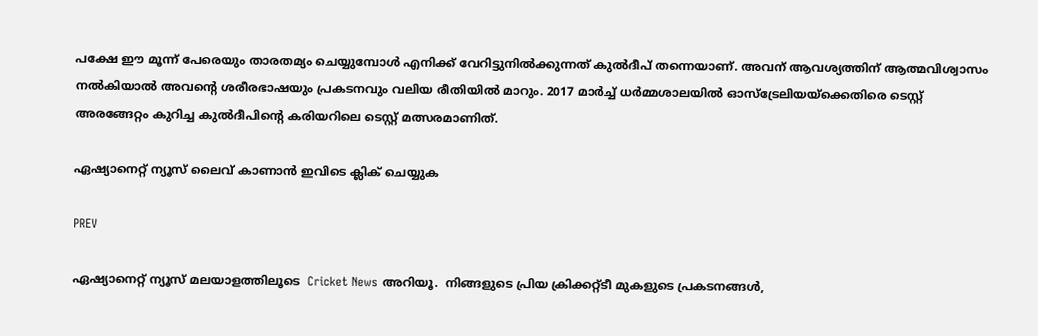പക്ഷേ ഈ മൂന്ന് പേരെയും താരതമ്യം ചെയ്യുമ്പോൾ എനിക്ക് വേറിട്ടുനിൽക്കുന്നത് കുൽദീപ് തന്നെയാണ്. അവന് ആവശ്യത്തിന് ആത്മവിശ്വാസം നൽകിയാൽ അവന്‍റെ ശരീരഭാഷയും പ്രകടനവും വലിയ രീതിയിൽ മാറും. 2017 മാർച്ച് ധർമ്മശാലയിൽ ഓസ്‌ട്രേലിയയ്‌ക്കെതിരെ ടെസ്റ്റ് അരങ്ങേറ്റം കുറിച്ച കുൽദീപിന്‍റെ കരിയറിലെ ടെസ്റ്റ് മത്സരമാണിത്.

ഏഷ്യാനെറ്റ് ന്യൂസ് ലൈവ് കാണാന്‍ ഇവിടെ ക്ലിക് ചെയ്യുക

PREV

ഏഷ്യാനെറ്റ് ന്യൂസ് മലയാളത്തിലൂടെ  Cricket News അറിയൂ.  നിങ്ങളുടെ പ്രിയ ക്രിക്കറ്റ്ടീ മുകളുടെ പ്രകടനങ്ങൾ,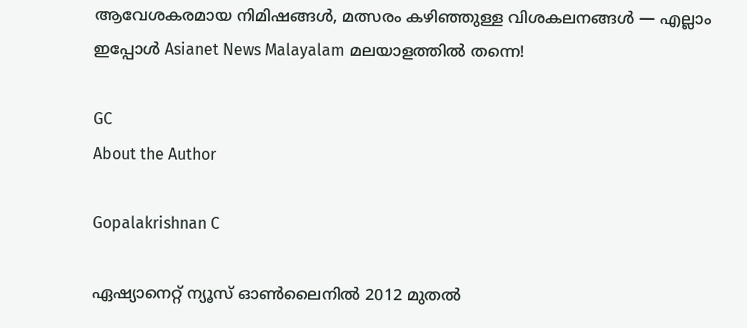ആവേശകരമായ നിമിഷങ്ങൾ, മത്സരം കഴിഞ്ഞുള്ള വിശകലനങ്ങൾ — എല്ലാം ഇപ്പോൾ Asianet News Malayalam മലയാളത്തിൽ തന്നെ!

GC
About the Author

Gopalakrishnan C

ഏഷ്യാനെറ്റ് ന്യൂസ് ഓണ്‍ലൈനില്‍ 2012 മുതല്‍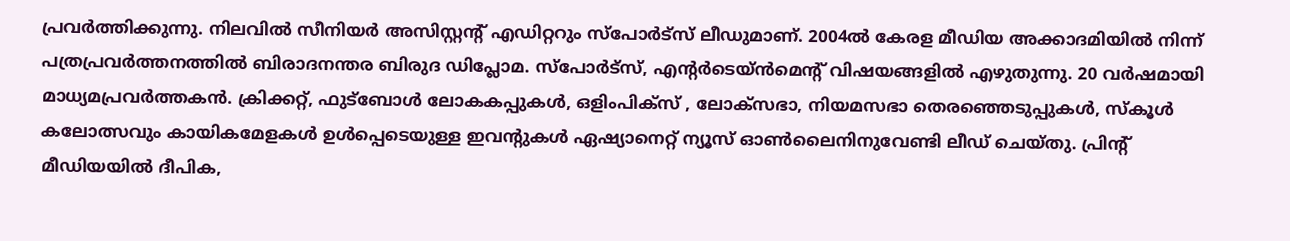പ്രവര്‍ത്തിക്കുന്നു. നിലവില്‍ സീനിയര്‍ അസിസ്റ്റന്‍റ് എഡിറ്ററും സ്പോർട്സ് ലീഡുമാണ്. 2004ൽ കേരള മീഡിയ അക്കാദമിയില്‍ നിന്ന് പത്രപ്രവര്‍ത്തനത്തില്‍ ബിരാദനന്തര ബിരുദ ഡിപ്ലോമ. സ്പോര്‍ട്സ്, എന്‍റര്‍ടെയ്ൻമെന്‍റ് വിഷയങ്ങളില്‍ എഴുതുന്നു. 20 വര്‍ഷമായി മാധ്യമപ്രവര്‍ത്തകൻ. ക്രിക്കറ്റ്, ഫുട്ബോള്‍ ലോകകപ്പുകൾ, ഒളിംപിക്സ് , ലോക്സഭാ, നിയമസഭാ തെരഞ്ഞെടുപ്പുകള്‍, സ്കൂള്‍ കലോത്സവും കായികമേളകള്‍ ഉള്‍പ്പെടെയുള്ള ഇവന്‍റുകള്‍ ഏഷ്യാനെറ്റ് ന്യൂസ് ഓണ്‍ലൈനിനുവേണ്ടി ലീഡ് ചെയ്തു. പ്രിന്‍റ് മീഡിയയില്‍ ദീപിക,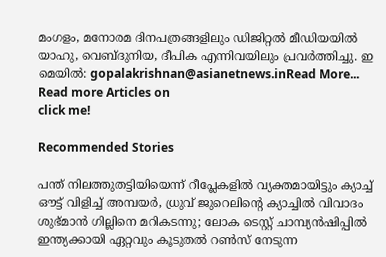മംഗളം, മനോരമ ദിനപത്രങ്ങളിലും ഡിജിറ്റൽ മീഡിയയില്‍ യാഹു, വെബ്ദുനിയ, ദീപിക എന്നിവയിലും പ്രവര്‍ത്തിച്ചു. ഇ മെയില്‍: gopalakrishnan@asianetnews.inRead More...
Read more Articles on
click me!

Recommended Stories

പന്ത് നിലത്തുതട്ടിയിയെന്ന് റീപ്ലേകളില്‍ വ്യക്തമായിട്ടും ക്യാച്ച് ഔട്ട് വിളിച്ച് അമ്പയര്‍, ധ്രുവ് ജുറെലിന്‍റെ ക്യാച്ചിൽ വിവാദം
ശുഭ്മാൻ ഗില്ലിനെ മറികടന്നു; ലോക ടെസ്റ്റ് ചാമ്പ്യൻഷിപ്പിൽ ഇന്ത്യക്കായി ഏറ്റവും കൂടുതൽ റൺസ് നേടുന്ന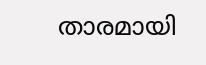താരമായി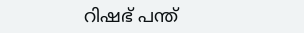റിഷഭ് പന്ത്